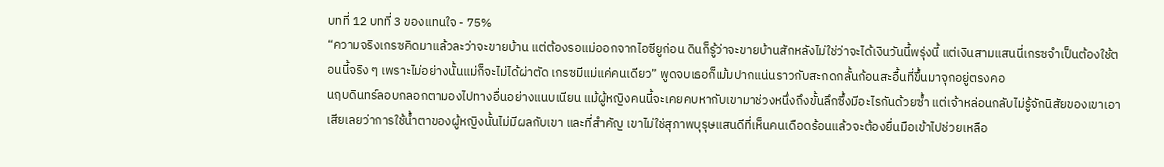บทที่ 12 บทที่ 3 ของแทนใจ - 75%
“ความจริงเกรซคิดมาแล้วละว่าจะขายบ้าน แต่ต้องรอแม่ออกจากไอซียูก่อน ดินก็รู้ว่าจะขายบ้านสักหลังไม่ใช่ว่าจะได้เงินวันนี้พรุ่งนี้ แต่เงินสามแสนนี่เกรซจำเป็นต้องใช้ตอนนี้จริง ๆ เพราะไม่อย่างนั้นแม่ก็จะไม่ได้ผ่าตัด เกรซมีแม่แค่คนเดียว” พูดจบเธอก็เม้มปากแน่นราวกับสะกดกลั้นก้อนสะอื้นที่ขึ้นมาจุกอยู่ตรงคอ
นฤบดินทร์ลอบกลอกตามองไปทางอื่นอย่างแนบเนียน แม้ผู้หญิงคนนี้จะเคยคบหากับเขามาช่วงหนึ่งถึงขั้นลึกซึ้งมีอะไรกันด้วยซ้ำ แต่เจ้าหล่อนกลับไม่รู้จักนิสัยของเขาเอาเสียเลยว่าการใช้น้ำตาของผู้หญิงนั้นไม่มีผลกับเขา และที่สำคัญ เขาไม่ใช่สุภาพบุรุษแสนดีที่เห็นคนเดือดร้อนแล้วจะต้องยื่นมือเข้าไปช่วยเหลือ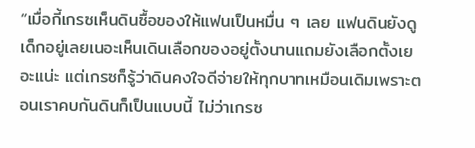“เมื่อกี้เกรซเห็นดินซื้อของให้แฟนเป็นหมื่น ๆ เลย แฟนดินยังดูเด็กอยู่เลยเนอะเห็นเดินเลือกของอยู่ตั้งนานแถมยังเลือกตั้งเยอะแน่ะ แต่เกรซก็รู้ว่าดินคงใจดีจ่ายให้ทุกบาทเหมือนเดิมเพราะตอนเราคบกันดินก็เป็นแบบนี้ ไม่ว่าเกรซ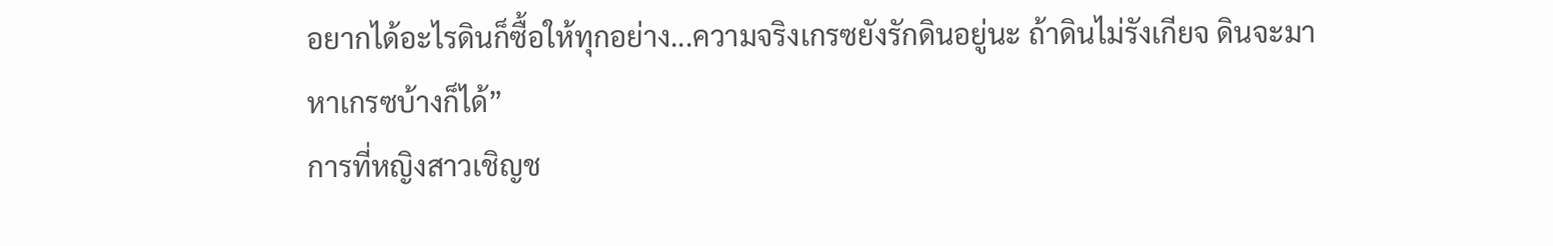อยากได้อะไรดินก็ซื้อให้ทุกอย่าง...ความจริงเกรซยังรักดินอยู่นะ ถ้าดินไม่รังเกียจ ดินจะมาหาเกรซบ้างก็ได้”
การที่หญิงสาวเชิญช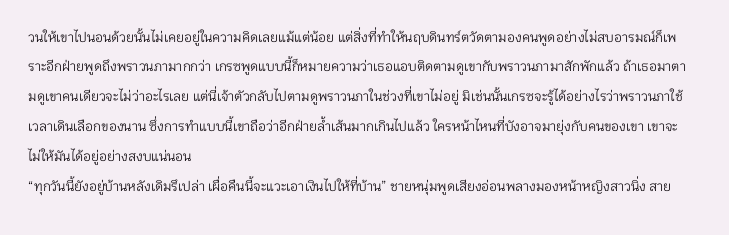วนให้เขาไปนอนด้วยนั้นไม่เคยอยู่ในความคิดเลยแม้แต่น้อย แต่สิ่งที่ทำให้นฤบดินทร์ตวัดตามองคนพูดอย่างไม่สบอารมณ์ก็เพราะอีกฝ่ายพูดถึงพราวนภามากกว่า เกรซพูดแบบนี้ก็หมายความว่าเธอแอบติดตามดูเขากับพราวนภามาสักพักแล้ว ถ้าเธอมาตามดูเขาคนเดียวจะไม่ว่าอะไรเลย แต่นี่เจ้าตัวกลับไปตามดูพราวนภาในช่วงที่เขาไม่อยู่ มิเช่นนั้นเกรซจะรู้ได้อย่างไรว่าพราวนภาใช้เวลาเดินเลือกของนาน ซึ่งการทำแบบนี้เขาถือว่าอีกฝ่ายล้ำเส้นมากเกินไปแล้ว ใครหน้าไหนที่บังอาจมายุ่งกับคนของเขา เขาจะไม่ให้มันได้อยู่อย่างสงบแน่นอน
“ทุกวันนี้ยังอยู่บ้านหลังเดิมรึเปล่า เผื่อคืนนี้จะแวะเอาเงินไปให้ที่บ้าน” ชายหนุ่มพูดเสียงอ่อนพลางมองหน้าหญิงสาวนิ่ง สาย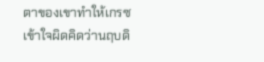ตาของเขาทำให้เกรซเข้าใจผิดคิดว่านฤบดิ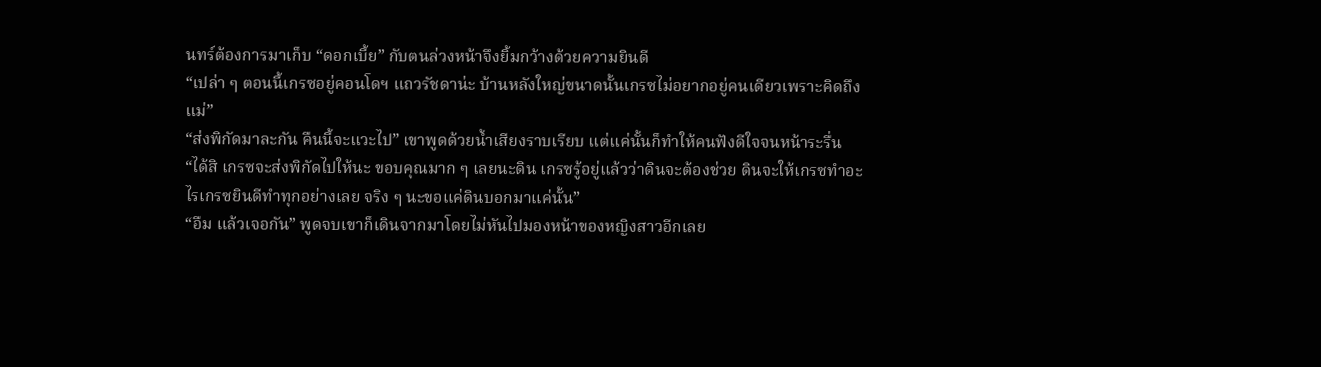นทร์ต้องการมาเก็บ “ดอกเบี้ย” กับตนล่วงหน้าจึงยิ้มกว้างด้วยความยินดี
“เปล่า ๆ ตอนนี้เกรซอยู่คอนโดฯ แถวรัชดาน่ะ บ้านหลังใหญ่ขนาดนั้นเกรซไม่อยากอยู่คนเดียวเพราะคิดถึงแม่”
“ส่งพิกัดมาละกัน คืนนี้จะแวะไป” เขาพูดด้วยน้ำเสียงราบเรียบ แต่แค่นั้นก็ทำให้คนฟังดีใจจนหน้าระรื่น
“ได้สิ เกรซจะส่งพิกัดไปให้นะ ขอบคุณมาก ๆ เลยนะดิน เกรซรู้อยู่แล้วว่าดินจะต้องช่วย ดินจะให้เกรซทำอะไรเกรซยินดีทำทุกอย่างเลย จริง ๆ นะขอแค่ดินบอกมาแค่นั้น”
“อืม แล้วเจอกัน” พูดจบเขาก็เดินจากมาโดยไม่หันไปมองหน้าของหญิงสาวอีกเลย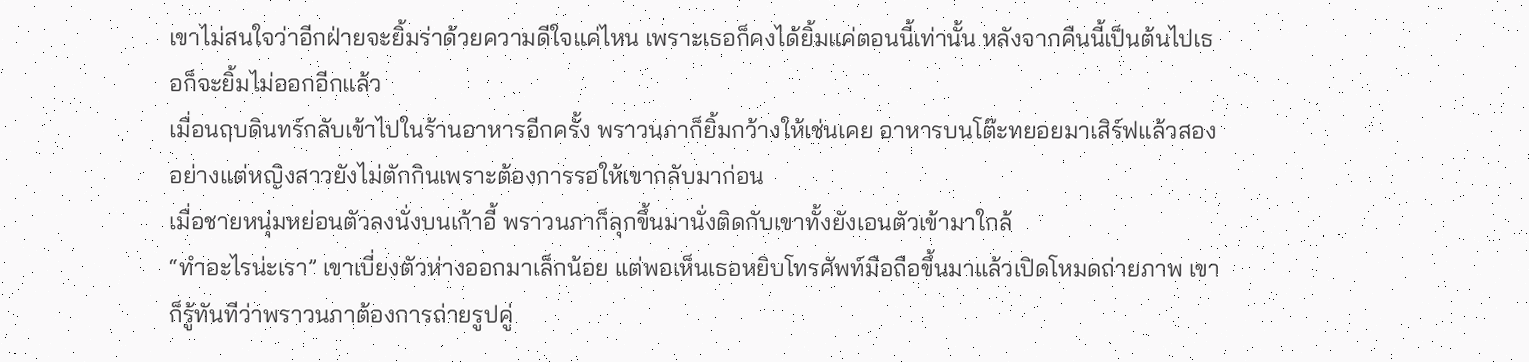เขาไม่สนใจว่าอีกฝ่ายจะยิ้มร่าด้วยความดีใจแค่ไหน เพราะเธอก็คงได้ยิ้มแค่ตอนนี้เท่านั้น หลังจากคืนนี้เป็นต้นไปเธอก็จะยิ้มไม่ออกอีกแล้ว
เมื่อนฤบดินทร์กลับเข้าไปในร้านอาหารอีกครั้ง พราวนภาก็ยิ้มกว้างให้เช่นเคย อาหารบนโต๊ะทยอยมาเสิร์ฟแล้วสองอย่างแต่หญิงสาวยังไม่ตักกินเพราะต้องการรอให้เขากลับมาก่อน
เมื่อชายหนุ่มหย่อนตัวลงนั่งบนเก้าอี้ พราวนภาก็ลุกขึ้นมานั่งติดกับเขาทั้งยังเอนตัวเข้ามาใกล้
“ทำอะไรน่ะเรา” เขาเบี่ยงตัวห่างออกมาเล็กน้อย แต่พอเห็นเธอหยิบโทรศัพท์มือถือขึ้นมาแล้วเปิดโหมดถ่ายภาพ เขาก็รู้ทันทีว่าพราวนภาต้องการถ่ายรูปคู่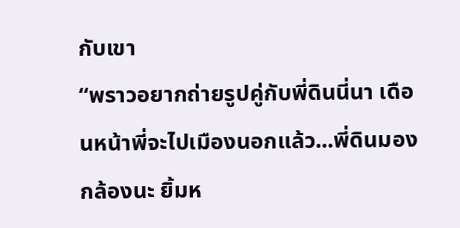กับเขา
“พราวอยากถ่ายรูปคู่กับพี่ดินนี่นา เดือนหน้าพี่จะไปเมืองนอกแล้ว...พี่ดินมองกล้องนะ ยิ้มห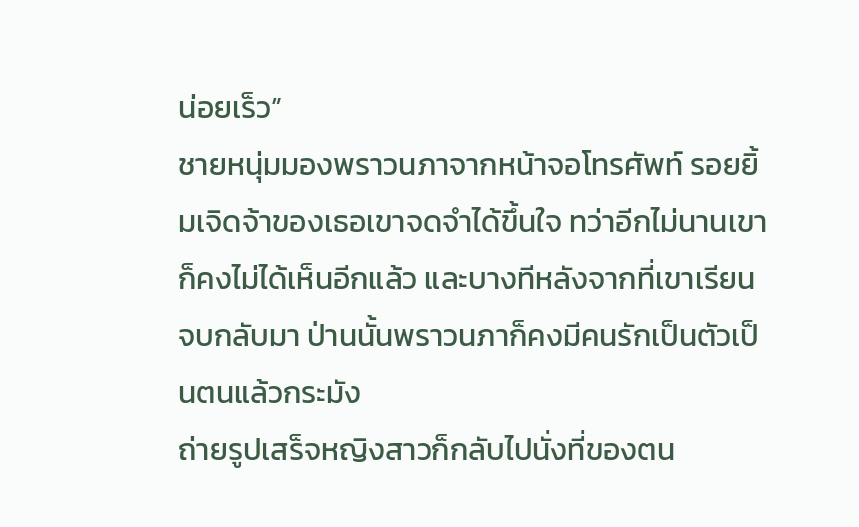น่อยเร็ว”
ชายหนุ่มมองพราวนภาจากหน้าจอโทรศัพท์ รอยยิ้มเจิดจ้าของเธอเขาจดจำได้ขึ้นใจ ทว่าอีกไม่นานเขาก็คงไม่ได้เห็นอีกแล้ว และบางทีหลังจากที่เขาเรียนจบกลับมา ป่านนั้นพราวนภาก็คงมีคนรักเป็นตัวเป็นตนแล้วกระมัง
ถ่ายรูปเสร็จหญิงสาวก็กลับไปนั่งที่ของตน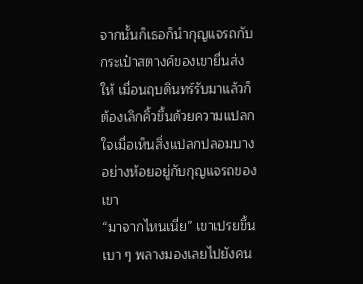จากนั้นก็เธอก็นำกุญแจรถกับกระเป๋าสตางค์ของเขายื่นส่งให้ เมื่อนฤบดินทร์รับมาแล้วก็ต้องเลิกคิ้วขึ้นด้วยความแปลกใจเมื่อเห็นสิ่งแปลกปลอมบางอย่างห้อยอยู่กับกุญแจรถของเขา
“มาจากไหนเนี่ย” เขาเปรยขึ้นเบา ๆ พลางมองเลยไปยังคน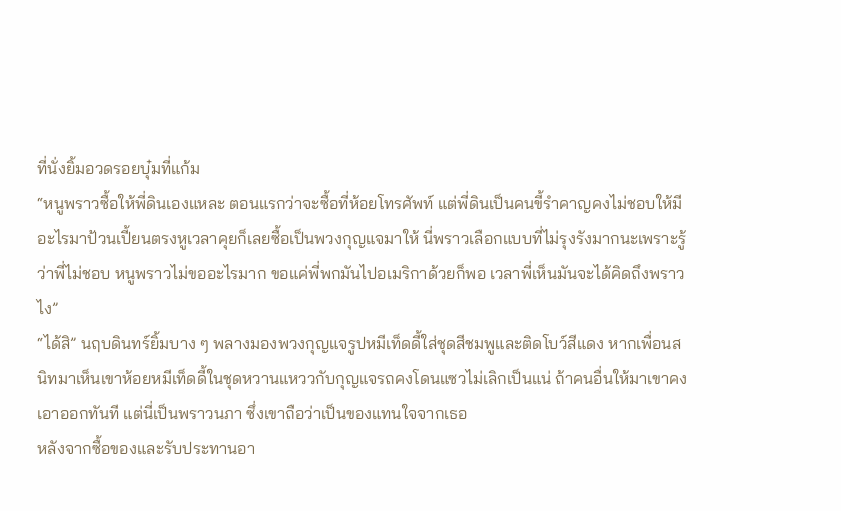ที่นั่งยิ้มอวดรอยบุ๋มที่แก้ม
“หนูพราวซื้อให้พี่ดินเองแหละ ตอนแรกว่าจะซื้อที่ห้อยโทรศัพท์ แต่พี่ดินเป็นคนขี้รำคาญคงไม่ชอบให้มีอะไรมาป้วนเปี้ยนตรงหูเวลาคุยก็เลยซื้อเป็นพวงกุญแจมาให้ นี่พราวเลือกแบบที่ไม่รุงรังมากนะเพราะรู้ว่าพี่ไม่ชอบ หนูพราวไม่ขออะไรมาก ขอแค่พี่พกมันไปอเมริกาด้วยก็พอ เวลาพี่เห็นมันจะได้คิดถึงพราวไง”
“ได้สิ” นฤบดินทร์ยิ้มบาง ๆ พลางมองพวงกุญแจรูปหมีเท็ดดี้ใส่ชุดสีชมพูและติดโบว์สีแดง หากเพื่อนสนิทมาเห็นเขาห้อยหมีเท็ดดี้ในชุดหวานแหววกับกุญแจรถคงโดนแซวไม่เลิกเป็นแน่ ถ้าคนอื่นให้มาเขาคงเอาออกทันที แต่นี่เป็นพราวนภา ซึ่งเขาถือว่าเป็นของแทนใจจากเธอ
หลังจากซื้อของและรับประทานอา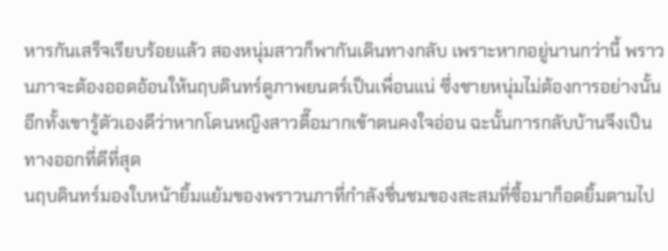หารกันเสร็จเรียบร้อยแล้ว สองหนุ่มสาวก็พากันเดินทางกลับ เพราะหากอยู่นานกว่านี้ พราวนภาจะต้องออดอ้อนให้นฤบดินทร์ดูภาพยนตร์เป็นเพื่อนแน่ ซึ่งชายหนุ่มไม่ต้องการอย่างนั้น อีกทั้งเขารู้ตัวเองดีว่าหากโดนหญิงสาวตื๊อมากเข้าตนคงใจอ่อน ฉะนั้นการกลับบ้านจึงเป็นทางออกที่ดีที่สุด
นฤบดินทร์มองใบหน้ายิ้มแย้มของพราวนภาที่กำลังชื่นชมของสะสมที่ซื้อมาก็อดยิ้มตามไป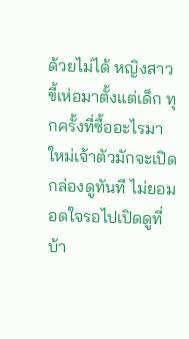ด้วยไม่ได้ หญิงสาวขี้เห่อมาตั้งแต่เด็ก ทุกครั้งที่ซื้ออะไรมาใหม่เจ้าตัวมักจะเปิดกล่องดูทันที ไม่ยอมอดใจรอไปเปิดดูที่บ้า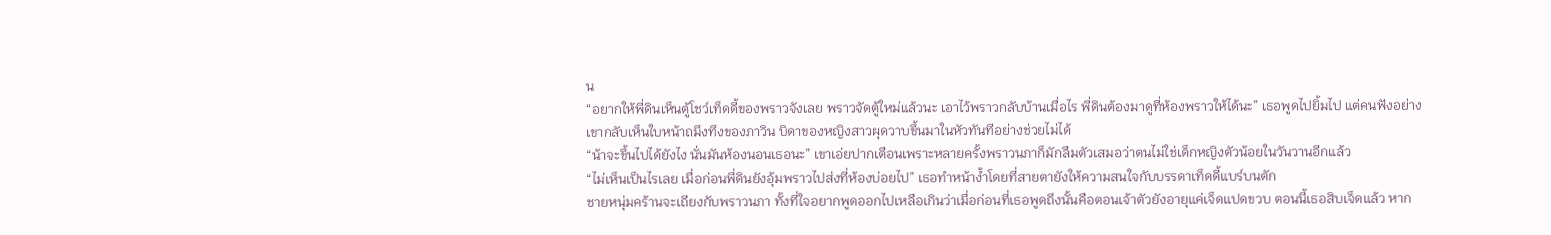น
“อยากให้พี่ดินเห็นตู้โชว์เท็ดดี้ของพราวจังเลย พราวจัดตู้ใหม่แล้วนะ เอาไว้พราวกลับบ้านเมื่อไร พี่ดินต้องมาดูที่ห้องพราวให้ได้นะ” เธอพูดไปยิ้มไป แต่คนฟังอย่างเขากลับเห็นใบหน้าถมึงทึงของภาวิน บิดาของหญิงสาวผุดวาบขึ้นมาในหัวทันทีอย่างช่วยไม่ได้
“น้าจะขึ้นไปได้ยังไง นั่นมันห้องนอนเธอนะ” เขาเอ่ยปากเตือนเพราะหลายครั้งพราวนภาก็มักลืมตัวเสมอว่าตนไม่ใช่เด็กหญิงตัวน้อยในวันวานอีกแล้ว
“ไม่เห็นเป็นไรเลย เมื่อก่อนพี่ดินยังอุ้มพราวไปส่งที่ห้องบ่อยไป” เธอทำหน้าง้ำโดยที่สายตายังให้ความสนใจกับบรรดาเท็ดดี้แบร์บนตัก
ชายหนุ่มคร้านจะเถียงกับพราวนภา ทั้งที่ใจอยากพูดออกไปเหลือเกินว่าเมื่อก่อนที่เธอพูดถึงนั้นคือตอนเจ้าตัวยังอายุแค่เจ็ดแปดขวบ ตอนนี้เธอสิบเจ็ดแล้ว หาก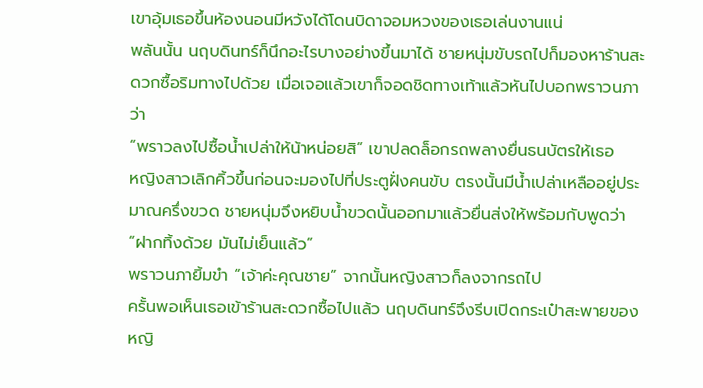เขาอุ้มเธอขึ้นห้องนอนมีหวังได้โดนบิดาจอมหวงของเธอเล่นงานแน่
พลันนั้น นฤบดินทร์ก็นึกอะไรบางอย่างขึ้นมาได้ ชายหนุ่มขับรถไปก็มองหาร้านสะดวกซื้อริมทางไปด้วย เมื่อเจอแล้วเขาก็จอดชิดทางเท้าแล้วหันไปบอกพราวนภาว่า
“พราวลงไปซื้อน้ำเปล่าให้น้าหน่อยสิ” เขาปลดล็อกรถพลางยื่นธนบัตรให้เธอ
หญิงสาวเลิกคิ้วขึ้นก่อนจะมองไปที่ประตูฝั่งคนขับ ตรงนั้นมีน้ำเปล่าเหลืออยู่ประมาณครึ่งขวด ชายหนุ่มจึงหยิบน้ำขวดนั้นออกมาแล้วยื่นส่งให้พร้อมกับพูดว่า
“ฝากทิ้งด้วย มันไม่เย็นแล้ว”
พราวนภายิ้มขำ “เจ้าค่ะคุณชาย” จากนั้นหญิงสาวก็ลงจากรถไป
ครั้นพอเห็นเธอเข้าร้านสะดวกซื้อไปแล้ว นฤบดินทร์จึงรีบเปิดกระเป๋าสะพายของหญิ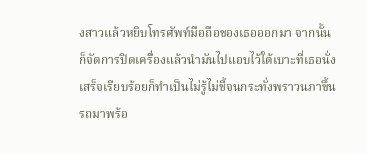งสาวแล้วหยิบโทรศัพท์มือถือของเธอออกมา จากนั้นก็จัดการปิดเครื่องแล้วนำมันไปแอบไว้ใต้เบาะที่เธอนั่ง เสร็จเรียบร้อยก็ทำเป็นไม่รู้ไม่ชี้จนกระทั่งพราวนภาขึ้นรถมาพร้อ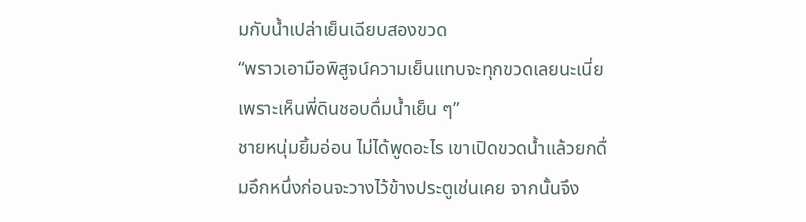มกับน้ำเปล่าเย็นเฉียบสองขวด
“พราวเอามือพิสูจน์ความเย็นแทบจะทุกขวดเลยนะเนี่ยเพราะเห็นพี่ดินชอบดื่มน้ำเย็น ๆ”
ชายหนุ่มยิ้มอ่อน ไม่ได้พูดอะไร เขาเปิดขวดน้ำแล้วยกดื่มอึกหนึ่งก่อนจะวางไว้ข้างประตูเช่นเคย จากนั้นจึง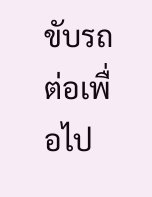ขับรถต่อเพื่อไป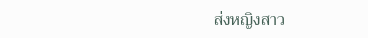ส่งหญิงสาว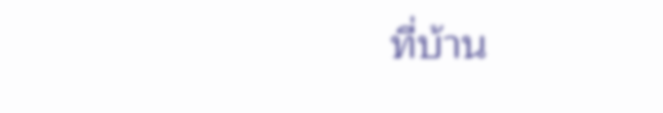ที่บ้าน